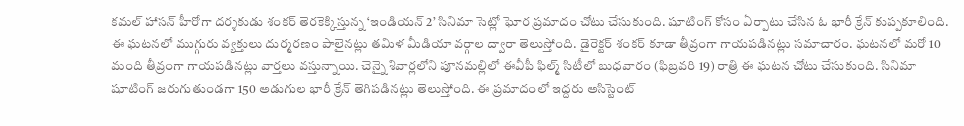కమల్ హాసన్ హీరోగా దర్శకుడు శంకర్ తెరకెక్కిస్తున్న ‘ఇండియన్ 2’ సినిమా సెట్లో ఘోర ప్రమాదం చోటు చేసుకుంది. షూటింగ్ కోసం ఏర్పాటు చేసిన ఓ భారీ క్రేన్ కుప్పకూలింది. ఈ ఘటనలో ముగ్గురు వ్యక్తులు దుర్మరణం పాలైనట్లు తమిళ మీడియా వర్గాల ద్వారా తెలుస్తోంది. డైరెక్టర్ శంకర్ కూడా తీవ్రంగా గాయపడినట్లు సమాచారం. ఘటనలో మరో 10 మంది తీవ్రంగా గాయపడినట్లు వార్తలు వస్తున్నాయి. చెన్నై శివార్లలోని పూనమల్లిలో ఈవీపీ ఫిల్మ్ సిటీలో బుధవారం (ఫిబ్రవరి 19) రాత్రి ఈ ఘటన చోటు చేసుకుంది. సినిమా షూటింగ్ జరుగుతుండగా 150 అడుగుల భారీ క్రేన్ తెగిపడినట్లు తెలుస్తోంది. ఈ ప్రమాదంలో ఇద్దరు అసిస్టెంట్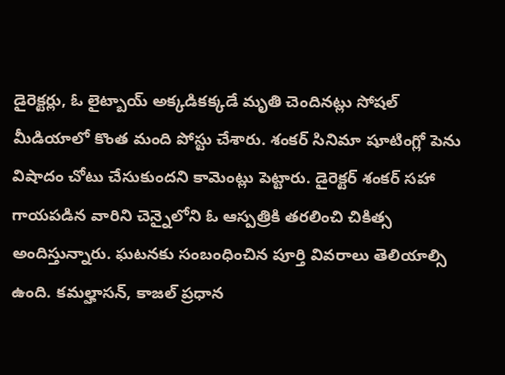డైరెక్టర్లు, ఓ లైట్బాయ్ అక్కడికక్కడే మృతి చెందినట్లు సోషల్ మీడియాలో కొంత మంది పోస్టు చేశారు. శంకర్ సినిమా షూటింగ్లో పెను విషాదం చోటు చేసుకుందని కామెంట్లు పెట్టారు. డైరెక్టర్ శంకర్ సహా గాయపడిన వారిని చెన్నైలోని ఓ ఆస్పత్రికి తరలించి చికిత్స అందిస్తున్నారు. ఘటనకు సంబంధించిన పూర్తి వివరాలు తెలియాల్సి ఉంది. కమల్హాసన్, కాజల్ ప్రధాన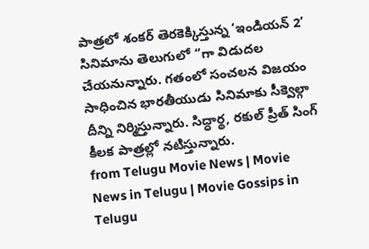పాత్రలో శంకర్ తెరకెక్కిస్తున్న ‘ఇండియన్ 2’ సినిమాను తెలుగులో ‘’గా విడుదల చేయనున్నారు. గతంలో సంచలన విజయం సాధించిన భారతీయుడు సినిమాకు సీక్వెల్గా దీన్ని నిర్మిస్తున్నారు. సిద్ధార్థ, రకుల్ ప్రీత్ సింగ్ కీలక పాత్రల్లో నటిస్తున్నారు.
from Telugu Movie News | Movie News in Telugu | Movie Gossips in Telugu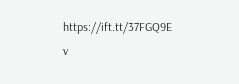https://ift.tt/37FGQ9E
v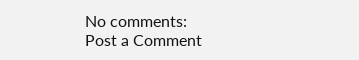No comments:
Post a Comment